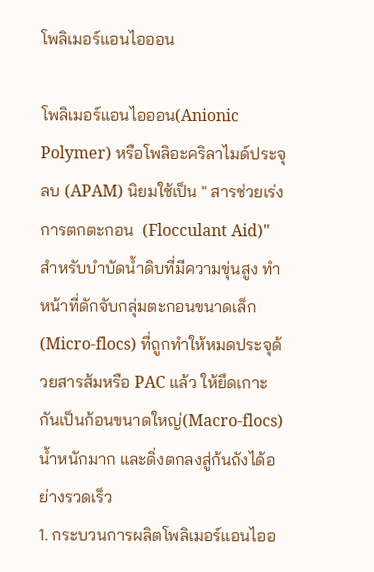โพลิเมอร์แอนไอออน

โพลิเมอร์แอนไอออน(Anionic Polymer) หรือโพลิอะคริลาไมด์ประจุลบ (APAM) นิยมใช้เป็น " สารช่วยเร่งการตกตะกอน  (Flocculant Aid)" สำหรับบำบัดน้ำดิบที่มีความขุ่นสูง ทำหน้าที่ดักจับกลุ่มตะกอนขนาดเล็ก(Micro-flocs) ที่ถูกทำให้หมดประจุด้วยสารส้มหรือ PAC แล้ว ให้ยึดเกาะกันเป็นก้อนขนาดใหญ่(Macro-flocs)น้ำหนักมาก และดิ่งตกลงสู่ก้นถังได้อย่างรวดเร็ว
1. กระบวนการผลิตโพลิเมอร์แอนไออ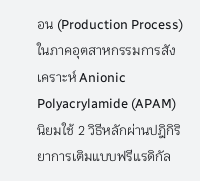อน (Production Process) ในภาคอุตสาหกรรมการสังเคราะห์ Anionic Polyacrylamide (APAM) นิยมใช้ 2 วิธีหลักผ่านปฎิกิริยาการเติมแบบฟรีแรดิกัล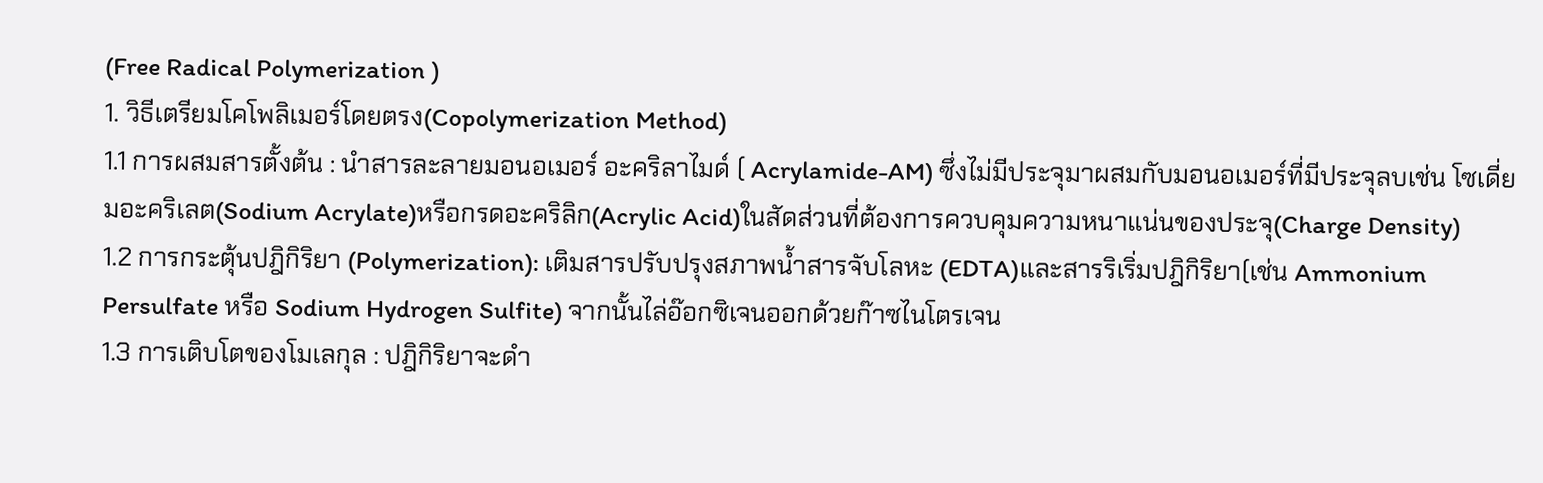(Free Radical Polymerization )
1. วิธีเตรียมโคโพลิเมอร์โดยตรง(Copolymerization Method)
1.1 การผสมสารตั้งต้น : นำสารละลายมอนอเมอร์ อะคริลาไมด์ ( Acrylamide-AM) ซึ่งไม่มีประจุมาผสมกับมอนอเมอร์ที่มีประจุลบเช่น โซเดี่ยมอะคริเลต(Sodium Acrylate)หรือกรดอะคริลิก(Acrylic Acid)ในสัดส่วนที่ต้องการควบคุมความหนาแน่นของประจุ(Charge Density)
1.2 การกระตุ้นปฎิกิริยา (Polymerization): เติมสารปรับปรุงสภาพน้ำสารจับโลหะ (EDTA)และสารริเริ่มปฎิกิริยา(เช่น Ammonium Persulfate หรือ Sodium Hydrogen Sulfite) จากนั้นไล่อ๊อกซิเจนออกด้วยก๊าซไนโตรเจน
1.3 การเติบโตของโมเลกุล : ปฎิกิริยาจะดำ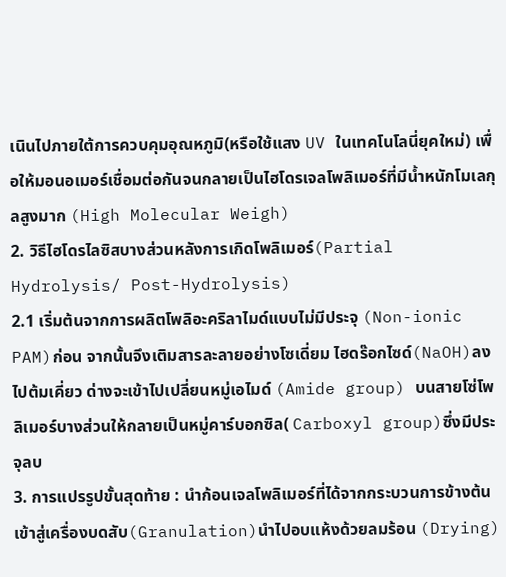เนินไปภายใต้การควบคุมอุณหภูมิ(หรือใช้แสง UV ในเทคโนโลนี่ยุคใหม่) เพื่อให้มอนอเมอร์เชื่อมต่อกันจนกลายเป็นไฮโดรเจลโพลิเมอร์ที่มีน้ำหนักโมเลกุลสูงมาก (High Molecular Weigh)
2. วิธีไฮโดรไลซิสบางส่วนหลังการเกิดโพลิเมอร์(Partial Hydrolysis/ Post-Hydrolysis)
2.1 เริ่มต้นจากการผลิตโพลิอะคริลาไมด์แบบไม่มีประจุ (Non-ionic PAM)ก่อน จากนั้นจึงเติมสารละลายอย่างโซเดี่ยม ไฮดร๊อกไซด์(NaOH)ลงไปต้มเคี่ยว ด่างจะเข้าไปเปลี่ยนหมู่เอไมด์ (Amide group) บนสายโซ่โพลิเมอร์บางส่วนให้กลายเป็นหมู่คาร์บอกซิล( Carboxyl group)ซึ่งมีประจุลบ
3. การแปรรูปขั้นสุดท้าย : นำก้อนเจลโพลิเมอร์ที่ได้จากกระบวนการข้างต้นเข้าสู่เครื่องบดสับ(Granulation)นำไปอบแห้งด้วยลมร้อน (Drying)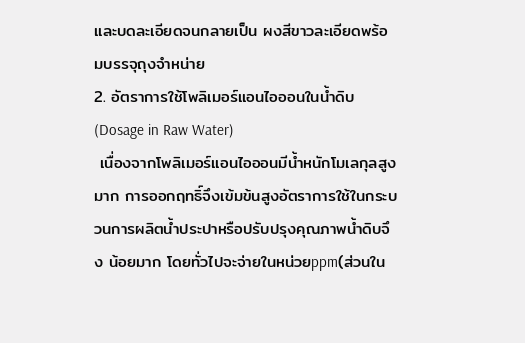และบดละเอียดจนกลายเป็น ผงสีขาวละเอียดพร้อมบรรจุถุงจำหน่าย
2. อัตราการใช้โพลิเมอร์แอนไอออนในน้ำดิบ(Dosage in Raw Water)
 เนื่องจากโพลิเมอร์แอนไอออนมีน้ำหนักโมเลกุลสูงมาก การออกฤทธิ์จึงเข้มข้นสูงอัตราการใช้ในกระบวนการผลิตน้ำประปาหรือปรับปรุงคุณภาพน้ำดิบจึง น้อยมาก โดยทั่วไปจะจ่ายในหน่วยppm(ส่วนใน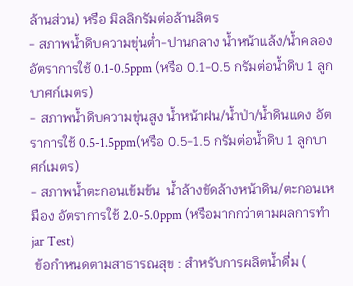ล้านส่วน) หรือ มิลลิกรัมต่อล้านลิตร
- สภาพน้ำดิบความขุ่นต่ำ-ปานกลาง น้ำหน้าแล้ง/น้ำคลอง อัตราการใช้ 0.1-0.5ppm (หรือ 0.1-0.5 กรัมต่อน้ำดิบ 1 ลูกบาศก์เมตร)
- สภาพน้ำดิบความขุ่นสูง น้ำหน้าฝน/น้ำป่า/น้ำดินแดง อัตราการใช้ 0.5-1.5ppm(หรือ 0.5-1.5 กรัมต่อน้ำดิบ 1 ลูกบาศก์เมตร)
- สภาพน้ำตะกอนเข้มข้น  น้ำล้างขัดล้างหน้าดิน/ตะกอนเหมือง อัตราการใช้ 2.0-5.0ppm (หรือมากกว่าตามผลการทำ jar Test)
 ข้อกำหนดตามสาธารณสุข : สำหรับการผลิตน้ำดื่ม (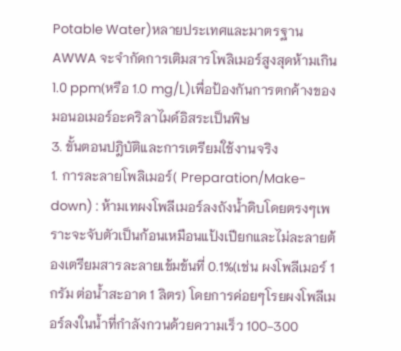Potable Water)หลายประเทศและมาตรฐาน AWWA จะจำกัดการเติมสารโพลิเมอร์สูงสุดห้ามเกิน 1.0 ppm(หรือ 1.0 mg/L)เพื่อป้องกันการตกค้างของมอนอเมอร์อะคริลาไมด์อิสระเป็นพิษ
3. ขั้นตอนปฎิบัติและการเตรียมใช้งานจริง
1. การละลายโพลิเมอร์( Preparation/Make-down) : ห้ามเทผงโพลีเมอร์ลงถังน้ำดิบโดยตรงๆเพราะจะจับตัวเป็นก้อนเหมือนแป้งเปียกและไม่ละลายต้องเตรียมสารละลายเข้มข้นที่ 0.1%(เช่น ผงโพลีเมอร์ 1 กรัม ต่อน้ำสะอาด 1 ลิตร) โดยการค่อยๆโรยผงโพลีเมอร์ลงในน้ำที่กำลังกวนด้วยความเร็ว 100-300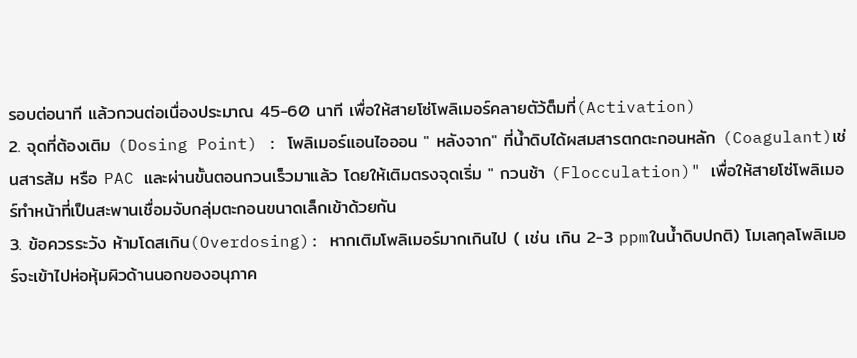รอบต่อนาที แล้วกวนต่อเนื่องประมาณ 45-60 นาที เพื่อให้สายโซ่โพลิเมอร์คลายตัว้ต็มที่(Activation)
2. จุดที่ต้องเติม (Dosing Point) : โพลิเมอร์แอนไอออน " หลังจาก" ที่น้ำดิบได้ผสมสารตกตะกอนหลัก (Coagulant)เช่นสารส้ม หรือ PAC และผ่านขั้นตอนกวนเร็วมาแล้ว โดยให้เติมตรงจุดเริ่ม " กวนช้า (Flocculation)" เพื่อให้สายโซ่โพลิเมอร์ทำหน้าที่เป็นสะพานเชื่อมจับกลุ่มตะกอนขนาดเล็กเข้าด้วยกัน
3. ข้อควรระวัง ห้ามโดสเกิน(Overdosing): หากเติมโพลิเมอร์มากเกินไป ( เช่น เกิน 2-3 ppmในน้ำดิบปกติ) โมเลกุลโพลิเมอร์จะเข้าไปห่อหุ้มผิวด้านนอกของอนุภาค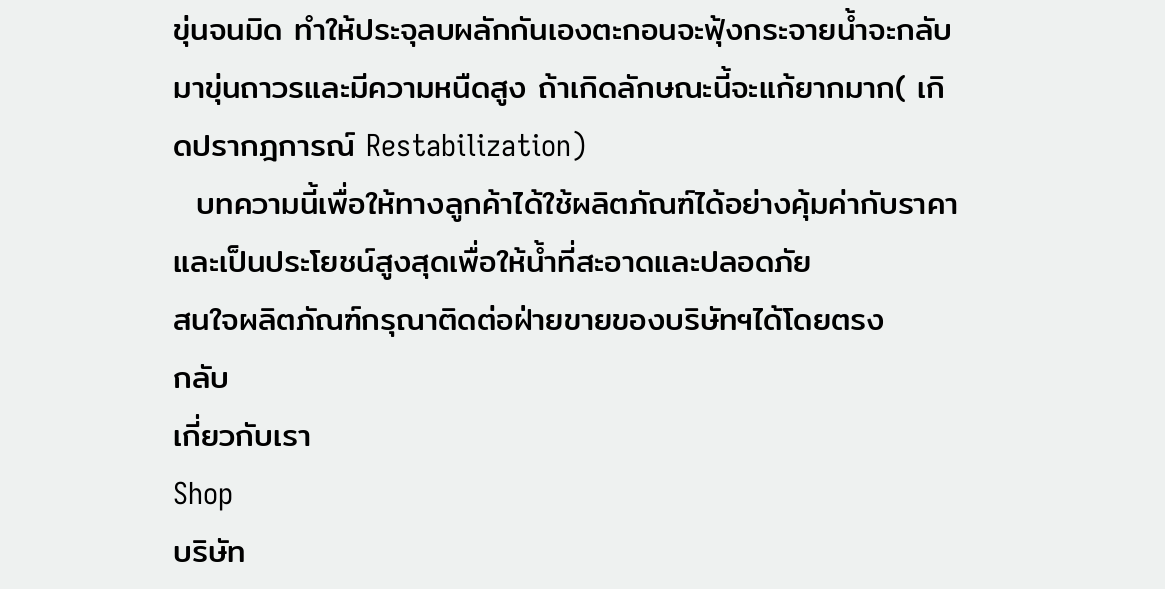ขุ่นจนมิด ทำให้ประจุลบผลักกันเองตะกอนจะฟุ้งกระจายน้ำจะกลับมาขุ่นถาวรและมีความหนืดสูง ถ้าเกิดลักษณะนี้จะแก้ยากมาก( เกิดปรากฎการณ์ Restabilization)
  บทความนี้เพื่อให้ทางลูกค้าได้ใช้ผลิตภัณฑ์ได้อย่างคุ้มค่ากับราคาและเป็นประโยชน์สูงสุดเพื่อให้น้ำที่สะอาดและปลอดภัย
สนใจผลิตภัณฑ์กรุณาติดต่อฝ่ายขายของบริษัทฯได้โดยตรง
กลับ
เกี่ยวกับเรา
Shop
บริษัท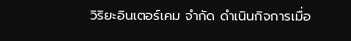วิริยะอินเตอร์เคม จำกัด ดำเนินกิจการเมื่อ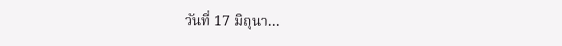วันที่ 17 มิถุนา...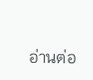อ่านต่อ